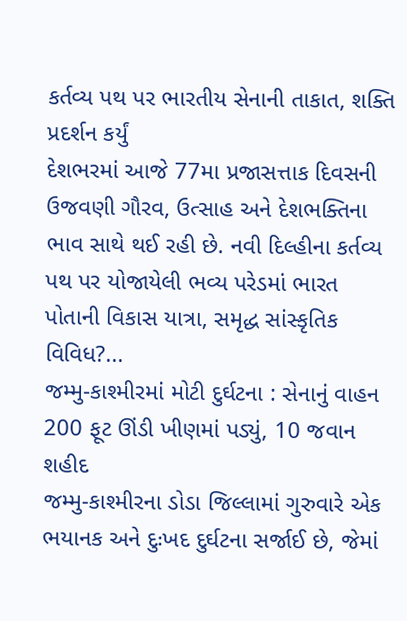કર્તવ્ય પથ પર ભારતીય સેનાની તાકાત, શક્તિ પ્રદર્શન કર્યું
દેશભરમાં આજે 77મા પ્રજાસત્તાક દિવસની ઉજવણી ગૌરવ, ઉત્સાહ અને દેશભક્તિના ભાવ સાથે થઈ રહી છે. નવી દિલ્હીના કર્તવ્ય પથ પર યોજાયેલી ભવ્ય પરેડમાં ભારત પોતાની વિકાસ યાત્રા, સમૃદ્ધ સાંસ્કૃતિક વિવિધ?...
જમ્મુ-કાશ્મીરમાં મોટી દુર્ઘટના : સેનાનું વાહન 200 ફૂટ ઊંડી ખીણમાં પડ્યું, 10 જવાન શહીદ
જમ્મુ-કાશ્મીરના ડોડા જિલ્લામાં ગુરુવારે એક ભયાનક અને દુઃખદ દુર્ઘટના સર્જાઈ છે, જેમાં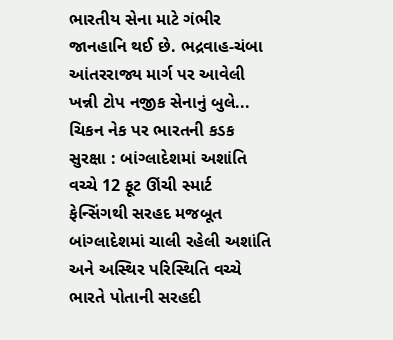ભારતીય સેના માટે ગંભીર જાનહાનિ થઈ છે. ભદ્રવાહ-ચંબા આંતરરાજ્ય માર્ગ પર આવેલી ખન્ની ટોપ નજીક સેનાનું બુલે...
ચિકન નેક પર ભારતની કડક સુરક્ષા : બાંગ્લાદેશમાં અશાંતિ વચ્ચે 12 ફૂટ ઊંચી સ્માર્ટ ફેન્સિંગથી સરહદ મજબૂત
બાંગ્લાદેશમાં ચાલી રહેલી અશાંતિ અને અસ્થિર પરિસ્થિતિ વચ્ચે ભારતે પોતાની સરહદી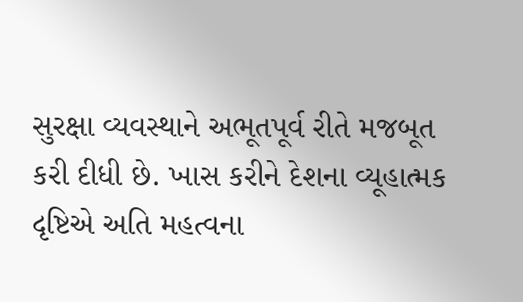સુરક્ષા વ્યવસ્થાને અભૂતપૂર્વ રીતે મજબૂત કરી દીધી છે. ખાસ કરીને દેશના વ્યૂહાત્મક દૃષ્ટિએ અતિ મહત્વના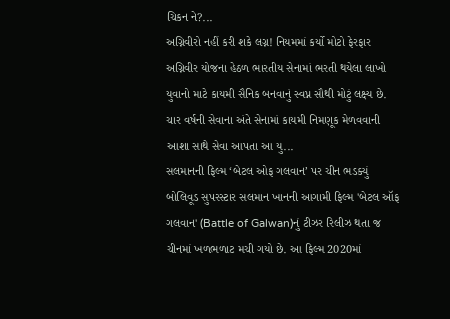ચિકન ને?...
અગ્નિવીરો નહીં કરી શકે લગ્ન! નિયમમાં કર્યો મોટો ફેરફાર
અગ્નિવીર યોજના હેઠળ ભારતીય સેનામાં ભરતી થયેલા લાખો યુવાનો માટે કાયમી સૈનિક બનવાનું સ્વપ્ન સૌથી મોટું લક્ષ્ય છે. ચાર વર્ષની સેવાના અંતે સેનામાં કાયમી નિમણૂક મેળવવાની આશા સાથે સેવા આપતા આ યુ...
સલમાનની ફિલ્મ ‘બેટલ ઓફ ગલવાન’ પર ચીન ભડક્યું
બોલિવૂડ સુપરસ્ટાર સલમાન ખાનની આગામી ફિલ્મ 'બેટલ ઑફ ગલવાન' (Battle of Galwan)નું ટીઝર રિલીઝ થતા જ ચીનમાં ખળભળાટ મચી ગયો છે. આ ફિલ્મ 2020માં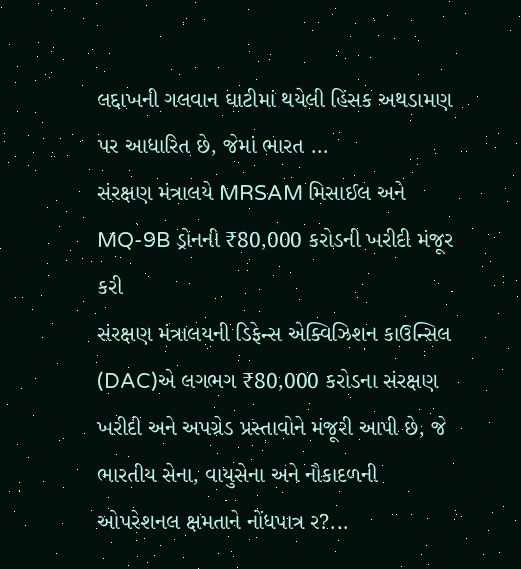લદ્દાખની ગલવાન ઘાટીમાં થયેલી હિંસક અથડામણ પર આધારિત છે, જેમાં ભારત ...
સંરક્ષણ મંત્રાલયે MRSAM મિસાઈલ અને MQ-9B ડ્રોનની ₹80,000 કરોડની ખરીદી મંજૂર કરી
સંરક્ષણ મંત્રાલયની ડિફેન્સ એક્વિઝિશન કાઉન્સિલ (DAC)એ લગભગ ₹80,000 કરોડના સંરક્ષણ ખરીદી અને અપગ્રેડ પ્રસ્તાવોને મંજૂરી આપી છે, જે ભારતીય સેના, વાયુસેના અને નૌકાદળની ઓપરેશનલ ક્ષમતાને નોંધપાત્ર ર?...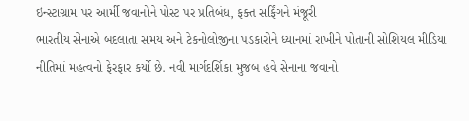ઇન્સ્ટાગ્રામ પર આર્મી જવાનોને પોસ્ટ પર પ્રતિબંધ, ફક્ત સર્ફિંગને મંજૂરી
ભારતીય સેનાએ બદલાતા સમય અને ટેકનોલોજીના પડકારોને ધ્યાનમાં રાખીને પોતાની સોશિયલ મીડિયા નીતિમાં મહત્વનો ફેરફાર કર્યો છે. નવી માર્ગદર્શિકા મુજબ હવે સેનાના જવાનો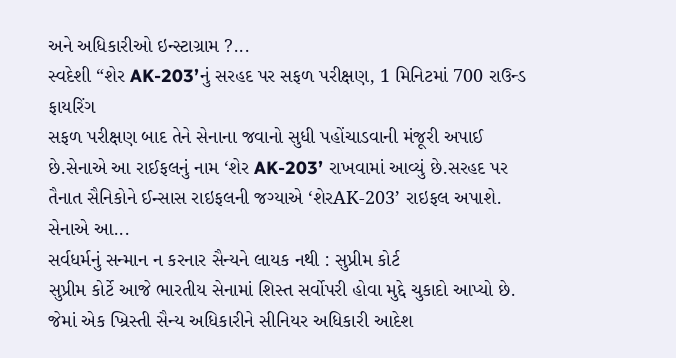અને અધિકારીઓ ઇન્સ્ટાગ્રામ ?...
સ્વદેશી “શેર AK-203’નું સરહદ પર સફળ પરીક્ષણ, 1 મિનિટમાં 700 રાઉન્ડ ફાયરિંગ
સફળ પરીક્ષણ બાદ તેને સેનાના જવાનો સુધી પહોંચાડવાની મંજૂરી અપાઈ છે.સેનાએ આ રાઈફલનું નામ ‘શેર AK-203’ રાખવામાં આવ્યું છે.સરહદ પર તૈનાત સૈનિકોને ઈન્સાસ રાઇફલની જગ્યાએ ‘શેરAK-203’ રાઇફલ અપાશે. સેનાએ આ...
સર્વધર્મનું સન્માન ન કરનાર સૈન્યને લાયક નથી : સુપ્રીમ કોર્ટ
સુપ્રીમ કોર્ટે આજે ભારતીય સેનામાં શિસ્ત સર્વોપરી હોવા મુદ્દે ચુકાદો આપ્યો છે. જેમાં એક ખ્રિસ્તી સૈન્ય અધિકારીને સીનિયર અધિકારી આદેશ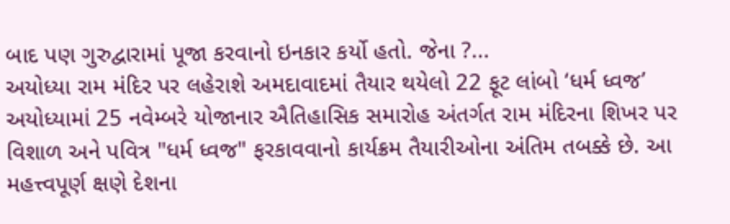બાદ પણ ગુરુદ્વારામાં પૂજા કરવાનો ઇનકાર કર્યો હતો. જેના ?...
અયોધ્યા રામ મંદિર પર લહેરાશે અમદાવાદમાં તૈયાર થયેલો 22 ફૂટ લાંબો ‘ધર્મ ધ્વજ’
અયોધ્યામાં 25 નવેમ્બરે યોજાનાર ઐતિહાસિક સમારોહ અંતર્ગત રામ મંદિરના શિખર પર વિશાળ અને પવિત્ર "ધર્મ ધ્વજ" ફરકાવવાનો કાર્યક્રમ તૈયારીઓના અંતિમ તબક્કે છે. આ મહત્ત્વપૂર્ણ ક્ષણે દેશના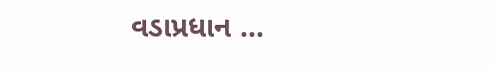વડાપ્રધાન ...